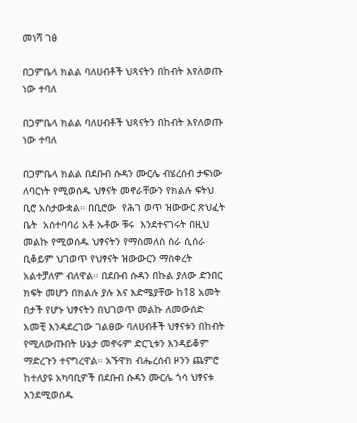መነሻ ገፅ

በጋምቤላ ክልል ባለሀብቶች ህጻናትን በከብት እየለወጡ ነው ተባለ

በጋምቤላ ክልል ባለሀብቶች ህጻናትን በከብት እየለወጡ ነው ተባለ

በጋምቤላ ክልል በደቡብ ሱዳን ሙርሌ ብሄረሰብ ታፍነው ለባርነት የሚወሰዱ ህፃናት መኖራቸውን የክልሉ ፍትህ ቢሮ አስታውቋል። በቢሮው  የሕገ ወጥ ዝውውር ጽህፈት ቤት  አሰተባባሪ አቶ ኡቶው ቹሩ  እንደተናገሩት በዚህ መልኩ የሚወሰዱ ህፃናትን የማስመለስ ስራ ሲሰራ ቢቆይም ህገወጥ የህፃናት ዝውውርን ማስቀረት አልተቻለም ብለዋል። በደቡብ ሱዳን በኩል ያለው ድንበር  ክፍት መሆን በክልሉ ያሉ እና እድሜያቸው ከ18 አመት በታች የሆኑ ህፃናትን በህገወጥ መልኩ ለመውሰድ አመቺ እንዳደረገው ገልፀው ባለሀብቶች ህፃናቱን በከብት የሚለውጡበት ሁኔታ መኖሩም ድርጊቱን እንዳይቆም ማድረጉን ተናግረዋል። አኙዋክ ብሔረሰብ ዞንን ጨምሮ ከተለያዩ አካባቢዎች በደቡብ ሱዳን ሙርሌ ጎሳ ህፃናቱ እንደሚወሰዱ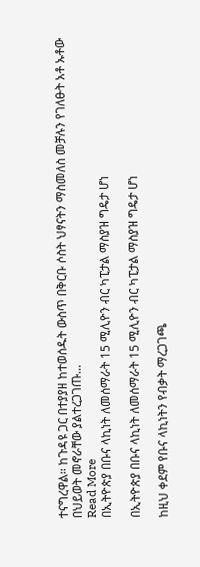ተናግረዋል። ከጉዳዩ ጋር በተያያዘ ከተወሰዱት ውስጥ በቅርቡ ሶስት ህፃናትን ማስመለስ መቻሉን የገለፁት አቶ ኡቶው በህይወት መኖራቸው ያልተረጋገጡ…
Read More
በኢትዮጵያ በቡና ላኪነት ለመሰማራት 15 ሚሊዮን ብር ካፒታል ማስያዝ ግዴታ ሆነ

በኢትዮጵያ በቡና ላኪነት ለመሰማራት 15 ሚሊዮን ብር ካፒታል ማስያዝ ግዴታ ሆነ

ከዚህ ቀደም የቡና ላኪነትን የብቃት ማረጋገጫ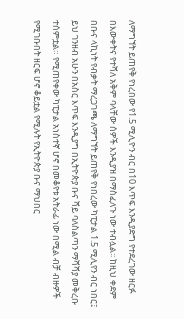ለማግኘት ይጠየቅ የነረበው የ1.5 ሚሊዮን ብር በ10 እጥፍ እንዲያድግ የተደረገው ዘርፉ በእውቀትና የተሻለ አቅም ባላቸው ሰዎች እንዲያዝ በማስፈለጉ ነው ተብሏል፡፡ ከዚህ ቀደም በቡና ላኪነት የብቃት ማረጋገጫ ለማግኘት ይጠየቅ የነበረው ካፒታል 1.5 ሚሊየን ብር ነበር፤ ይህ ገንዘብ አሁን በአስር እጥፍ እንዲያግ በኢትዮጵያ ቡና ሻይ ባለስልጣን ማሻሻያ መቅረቡ ተሰምቷል። የሚጠየቀው ካፒታል አነስተኛ ሆኖ በመቆየቱ አትራፊ ነው በሚል ብቻ ብዙዎች የሚገቡበት ዘርፍ ሆኖ ቆይቷል የሚሉት የኢትዮጵያ ቡና ማህበር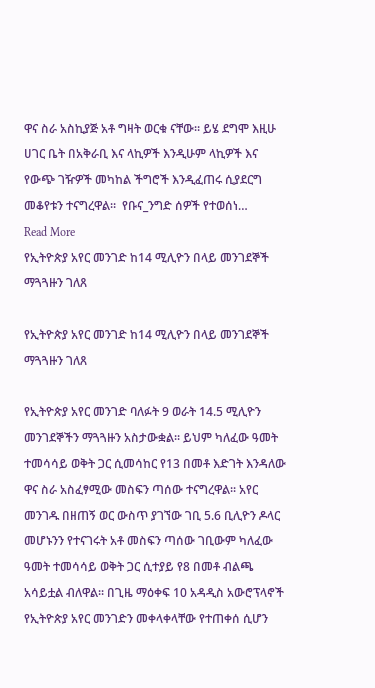ዋና ስራ አስኪያጅ አቶ ግዛት ወርቁ ናቸው። ይሄ ደግሞ እዚሁ ሀገር ቤት በአቅራቢ እና ላኪዎች እንዲሁም ላኪዎች እና የውጭ ገዥዎች መካከል ችግሮች እንዲፈጠሩ ሲያደርግ መቆየቱን ተናግረዋል።  የቡና_ንግድ ሰዎች የተወሰነ…
Read More
የኢትዮጵያ አየር መንገድ ከ14 ሚሊዮን በላይ መንገደኞች ማጓጓዙን ገለጸ

የኢትዮጵያ አየር መንገድ ከ14 ሚሊዮን በላይ መንገደኞች ማጓጓዙን ገለጸ

የኢትዮጵያ አየር መንገድ ባለፉት 9 ወራት 14.5 ሚሊዮን መንገደኞችን ማጓጓዙን አስታውቋል፡፡ ይህም ካለፈው ዓመት ተመሳሳይ ወቅት ጋር ሲመሳከር የ13 በመቶ እድገት እንዳለው ዋና ስራ አስፈፃሚው መስፍን ጣሰው ተናግረዋል፡፡ አየር መንገዱ በዘጠኝ ወር ውስጥ ያገኘው ገቢ 5.6 ቢሊዮን ዶላር መሆኑንን የተናገሩት አቶ መስፍን ጣሰው ገቢውም ካለፈው ዓመት ተመሳሳይ ወቅት ጋር ሲተያይ የ8 በመቶ ብልጫ አሳይቷል ብለዋል፡፡ በጊዜ ማዕቀፍ 10 አዳዲስ አውሮፕላኖች የኢትዮጵያ አየር መንገድን መቀላቀላቸው የተጠቀሰ ሲሆን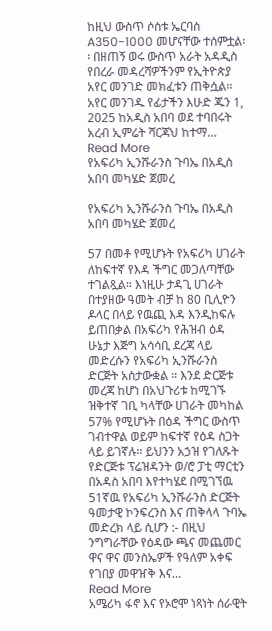ከዚህ ውስጥ ሶስቱ ኤርባስ A350-1000 መሆናቸው ተሰምቷል፡፡ በዘጠኝ ወሩ ውስጥ አራት አዳዲስ የበረራ መዳረሻዎችንም የኢትዮጵያ አየር መንገድ መክፈቱን ጠቅሷል፡፡ አየር መንገዱ የፊታችን እሁድ ጁን 1, 2025 ከአዲስ አበባ ወደ ተባበሩት አረብ ኢምሬት ሻርጃህ ከተማ…
Read More
የአፍሪካ ኢንሹራንስ ጉባኤ በአዲስ አበባ መካሄድ ጀመረ

የአፍሪካ ኢንሹራንስ ጉባኤ በአዲስ አበባ መካሄድ ጀመረ

57 በመቶ የሚሆኑት የአፍሪካ ሀገራት ለከፍተኛ የእዳ ችግር መጋለጣቸው ተገልጿል። እነዚሁ ታዳጊ ሀገራት በተያዘው ዓመት ብቻ ከ 80 ቢሊዮን ዶላር በላይ የዉጪ እዳ እንዲከፍሉ ይጠበቃል በአፍሪካ የሕዝብ ዕዳ ሁኔታ እጅግ አሳሳቢ ደረጃ ላይ መድረሱን የአፍሪካ ኢንሹራንስ ድርጅት አስታውቋል ። እንደ ድርጅቱ መረጃ ከሆነ በአህጉሪቱ ከሚገኙ ዝቅተኛ ገቢ ካላቸው ሀገራት መካከል 57% የሚሆኑት በዕዳ ችግር ውስጥ ገብተዋል ወይም ከፍተኛ የዕዳ ስጋት ላይ ይገኛሉ። ይህንን አኃዝ የገለጹት የድርጅቱ ፕሬዝዳንት ወ/ሮ ፓቲ ማርቲን በአዳስ አበባ እየተካሄደ በሚገኘዉ 51ኛዉ የአፍሪካ ኢንሹራንስ ድርጅት ዓመታዊ ኮንፍረንስ እና ጠቅላላ ጉባኤ መድረክ ላይ ሲሆን :- በዚህ ንግግራቸው የዕዳው ጫና መጨመር ዋና ዋና መንስኤዎች የዓለም አቀፍ የገበያ መዋዠቅ እና…
Read More
አሜሪካ ፋኖ እና የኦሮሞ ነጻነት ሰራዊት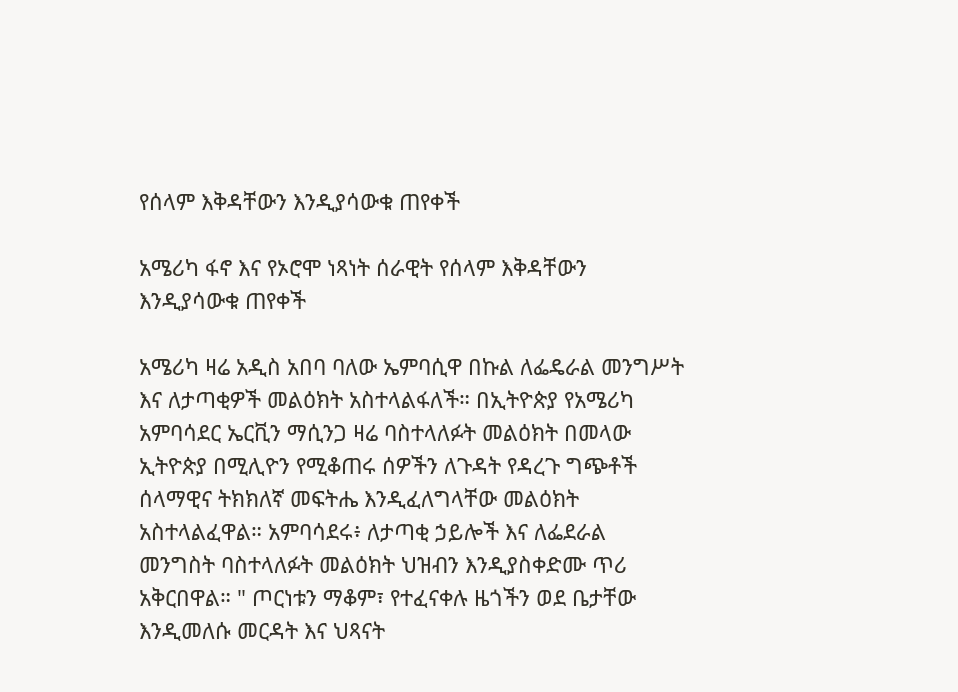የሰላም እቅዳቸውን እንዲያሳውቁ ጠየቀች

አሜሪካ ፋኖ እና የኦሮሞ ነጻነት ሰራዊት የሰላም እቅዳቸውን እንዲያሳውቁ ጠየቀች

አሜሪካ ዛሬ አዲስ አበባ ባለው ኤምባሲዋ በኩል ለፌዴራል መንግሥት እና ለታጣቂዎች መልዕክት አስተላልፋለች። በኢትዮጵያ የአሜሪካ አምባሳደር ኤርቪን ማሲንጋ ዛሬ ባስተላለፉት መልዕክት በመላው ኢትዮጵያ በሚሊዮን የሚቆጠሩ ሰዎችን ለጉዳት የዳረጉ ግጭቶች ሰላማዊና ትክክለኛ መፍትሔ እንዲፈለግላቸው መልዕክት አስተላልፈዋል። አምባሳደሩ፥ ለታጣቂ ኃይሎች እና ለፌደራል መንግስት ባስተላለፉት መልዕክት ህዝብን እንዲያስቀድሙ ጥሪ አቅርበዋል። " ጦርነቱን ማቆም፣ የተፈናቀሉ ዜጎችን ወደ ቤታቸው እንዲመለሱ መርዳት እና ህጻናት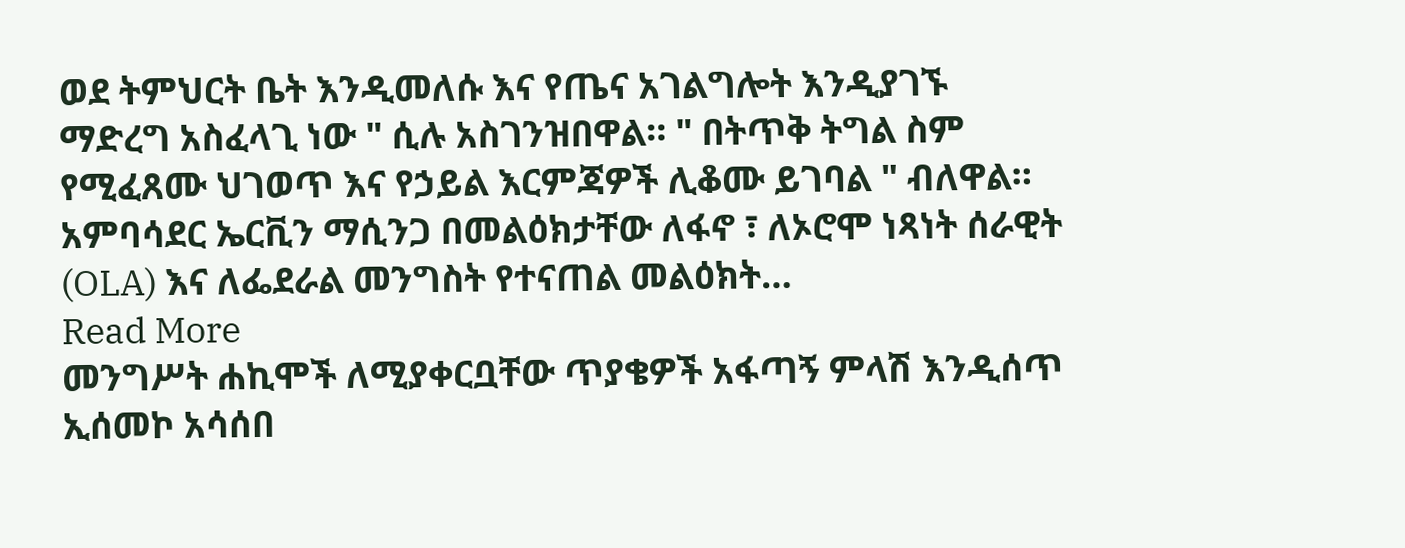ወደ ትምህርት ቤት እንዲመለሱ እና የጤና አገልግሎት እንዲያገኙ ማድረግ አስፈላጊ ነው " ሲሉ አስገንዝበዋል። " በትጥቅ ትግል ስም የሚፈጸሙ ህገወጥ እና የኃይል እርምጃዎች ሊቆሙ ይገባል " ብለዋል። አምባሳደር ኤርቪን ማሲንጋ በመልዕክታቸው ለፋኖ ፣ ለኦሮሞ ነጻነት ሰራዊት (OLA) እና ለፌደራል መንግስት የተናጠል መልዕክት…
Read More
መንግሥት ሐኪሞች ለሚያቀርቧቸው ጥያቄዎች አፋጣኝ ምላሽ እንዲሰጥ ኢሰመኮ አሳሰበ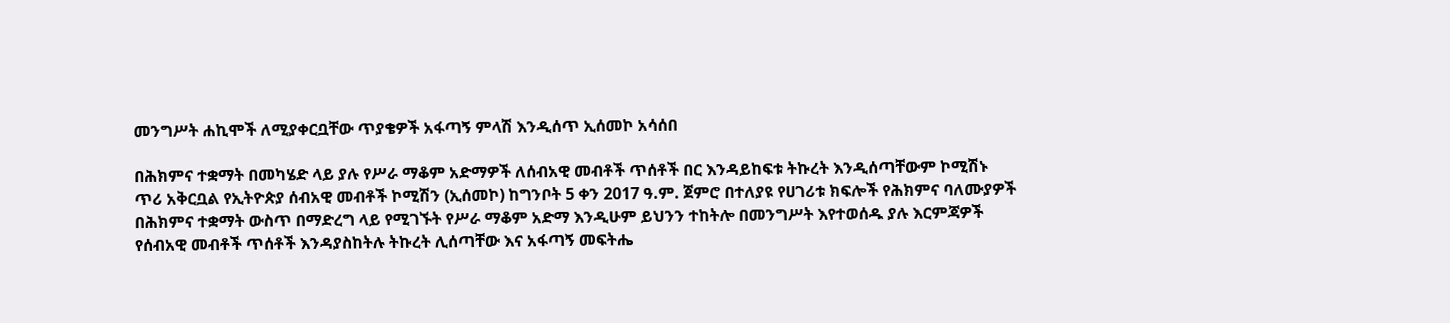መንግሥት ሐኪሞች ለሚያቀርቧቸው ጥያቄዎች አፋጣኝ ምላሽ እንዲሰጥ ኢሰመኮ አሳሰበ

በሕክምና ተቋማት በመካሄድ ላይ ያሉ የሥራ ማቆም አድማዎች ለሰብአዊ መብቶች ጥሰቶች በር እንዳይከፍቱ ትኩረት እንዲሰጣቸውም ኮሚሽኑ ጥሪ አቅርቧል የኢትዮጵያ ሰብአዊ መብቶች ኮሚሽን (ኢሰመኮ) ከግንቦት 5 ቀን 2017 ዓ.ም. ጀምሮ በተለያዩ የሀገሪቱ ክፍሎች የሕክምና ባለሙያዎች በሕክምና ተቋማት ውስጥ በማድረግ ላይ የሚገኙት የሥራ ማቆም አድማ እንዲሁም ይህንን ተከትሎ በመንግሥት እየተወሰዱ ያሉ እርምጃዎች የሰብአዊ መብቶች ጥሰቶች እንዳያስከትሉ ትኩረት ሊሰጣቸው እና አፋጣኝ መፍትሔ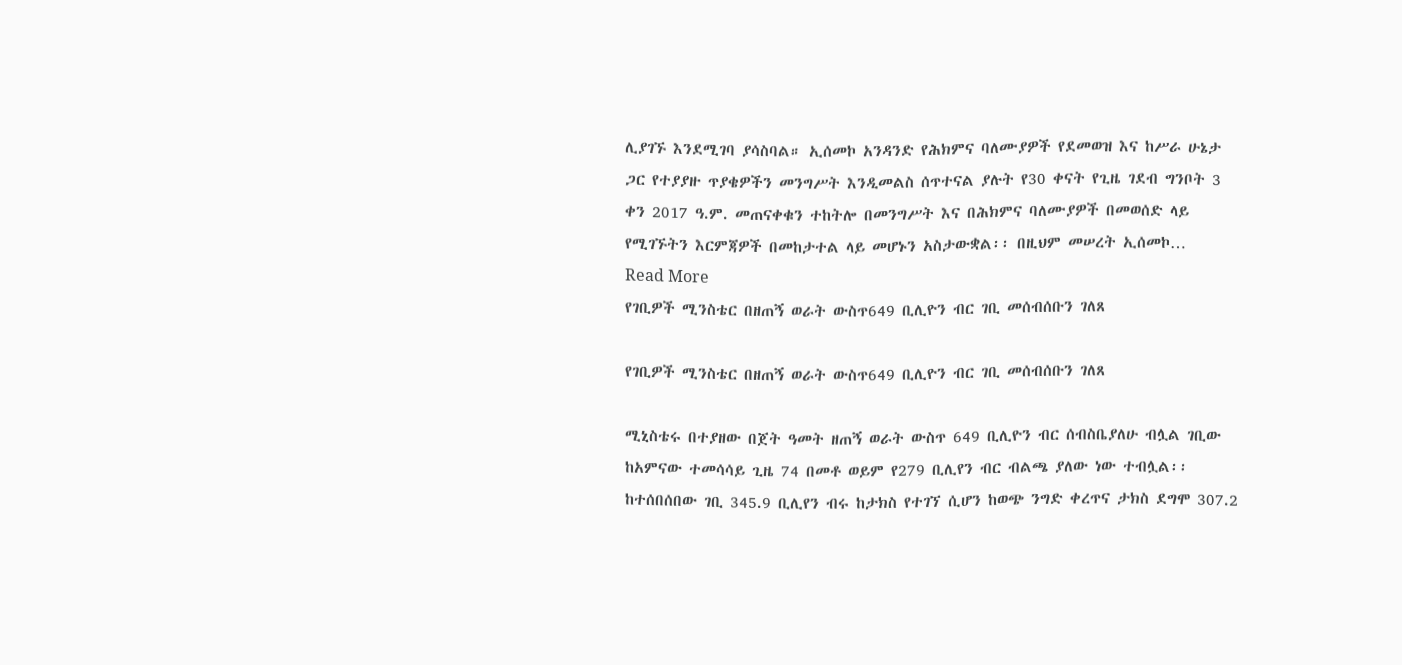ሊያገኙ እንደሚገባ ያሳስባል። ኢሰመኮ አንዳንድ የሕክምና ባለሙያዎች የደመወዝ እና ከሥራ ሁኔታ ጋር የተያያዙ ጥያቄዎችን መንግሥት እንዲመልስ ሰጥተናል ያሉት የ30 ቀናት የጊዜ ገደብ ግንቦት 3 ቀን 2017 ዓ.ም. መጠናቀቁን ተከትሎ በመንግሥት እና በሕክምና ባለሙያዎች በመወሰድ ላይ የሚገኙትን እርምጃዎች በመከታተል ላይ መሆኑን አስታውቋል፡፡ በዚህም መሠረት ኢሰመኮ…
Read More
የገቢዎች ሚንስቴር በዘጠኝ ወራት ውስጥ649 ቢሊዮን ብር ገቢ መሰብሰቡን ገለጸ

የገቢዎች ሚንስቴር በዘጠኝ ወራት ውስጥ649 ቢሊዮን ብር ገቢ መሰብሰቡን ገለጸ

ሚኒስቴሩ በተያዘው በጀት ዓመት ዘጠኝ ወራት ውስጥ 649 ቢሊዮን ብር ሰብስቤያለሁ ብሏል ገቢው ከአምናው ተመሳሳይ ጊዜ 74 በመቶ ወይም የ279 ቢሊየን ብር ብልጫ ያለው ነው ተብሏል፡፡ ከተሰበሰበው ገቢ 345.9 ቢሊየን ብሩ ከታክስ የተገኘ ሲሆን ከወጭ ንግድ ቀረጥና ታክስ ደግሞ 307.2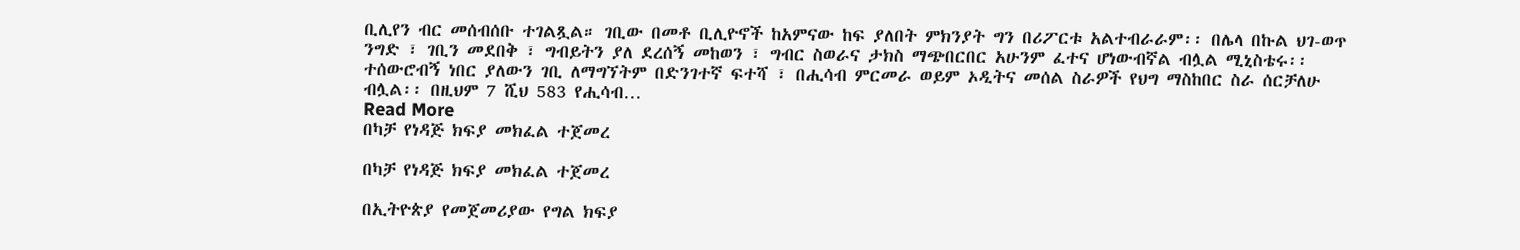ቢሊየን ብር መሰብሰቡ ተገልጿል። ገቢው በመቶ ቢሊዮኖች ከአምናው ከፍ ያለበት ምክንያት ግን በሪፖርቱ አልተብራራም፡፡ በሌላ በኩል ህገ-ወጥ ንግድ ፣ ገቢን መደበቅ ፣ ግብይትን ያለ ደረሰኝ መከወን ፣ ግብር ስወራና ታክስ ማጭበርበር አሁንም ፈተና ሆነውብኛል ብሏል ሚኒስቴሩ፡፡ ተሰውሮብኝ ነበር ያለውን ገቢ ለማግኘትም በድንገተኛ ፍተሻ ፣ በሒሳብ ምርመራ ወይም ኦዲትና መሰል ስራዎች የህግ ማስከበር ስራ ሰርቻለሁ ብሏል፡፡ በዚህም 7 ሺህ 583 የሒሳብ…
Read More
በካቻ የነዳጅ ክፍያ መክፈል ተጀመረ

በካቻ የነዳጅ ክፍያ መክፈል ተጀመረ

በኢትዮጵያ የመጀመሪያው የግል ክፍያ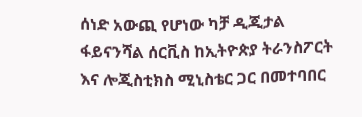ሰነድ አውጪ የሆነው ካቻ ዲጂታል ፋይናንሻል ሰርቪስ ከኢትዮጵያ ትራንስፖርት እና ሎጂስቲክስ ሚኒስቴር ጋር በመተባበር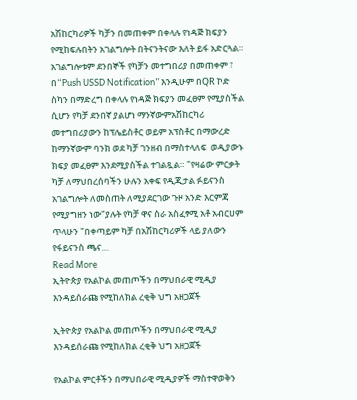አሽከርካሪዎች ካቻን በመጠቀም በቀላሉ የነዳጅ ክፍያን የሚከፍሉበትን አገልግሎት በትናንትናው እለት ይፋ አድርጓል። አገልግሎቱም ደንበኞች የካቻን መተግበሪያ በመጠቀም ፣ በ“Push USSD Notification” እንዲሁም በQR ኮድ ስካን በማድረግ በቀላሉ የነዳጅ ክፍያን መፈፀም የሚያስችል ሲሆን የካቻ ደንበኛ ያልሆነ ማንኛውምአሽከርካሪ መተግበሪያውን ከፕሌይስቶር ወይም አፕስቶር በማውረድ ከማንኛውም ባንክ ወደ ካቻ ገንዘብ በማስተላለፍ  ወዲያውኑ ክፍያ መፈፀም እንደሚያስችል ተገልጿል። "የዛሬው ምርቃት ካቻ ለማህበረሰባችን ሁሉን አቀፍ የዲጂታል ፉይናንስ አገልግሎት ለመስጠት ለሚያደርገው ጉዞ አንድ እርምጃ የሚያግዘን ነው"ያሉት የካቻ ዋና ስራ አስፈፃሚ አቶ አብርሀም ጥላሁን "በቀጣይም ካቻ በአሽከርካሪዎች ላይ ያለውን የፋይናንስ ጫና…
Read More
ኢትዮጵያ የአልኮል መጠጦችን በማህበራዊ ሚዲያ እንዳይሰራጩ የሚከለክል ረቂቅ ህግ አዘጋጀች

ኢትዮጵያ የአልኮል መጠጦችን በማህበራዊ ሚዲያ እንዳይሰራጩ የሚከለክል ረቂቅ ህግ አዘጋጀች

የአልኮል ምርቶችን በማህበራዊ ሚዲያዎች ማስተዋወቅን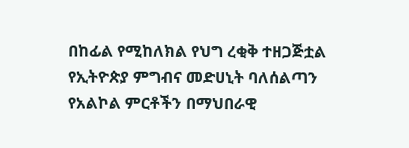በከፊል የሚከለክል የህግ ረቂቅ ተዘጋጅቷል የኢትዮጵያ ምግብና መድሀኒት ባለሰልጣን የአልኮል ምርቶችን በማህበራዊ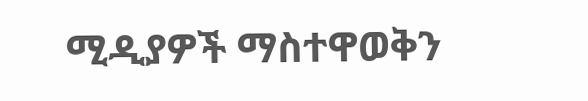ሚዲያዎች ማስተዋወቅን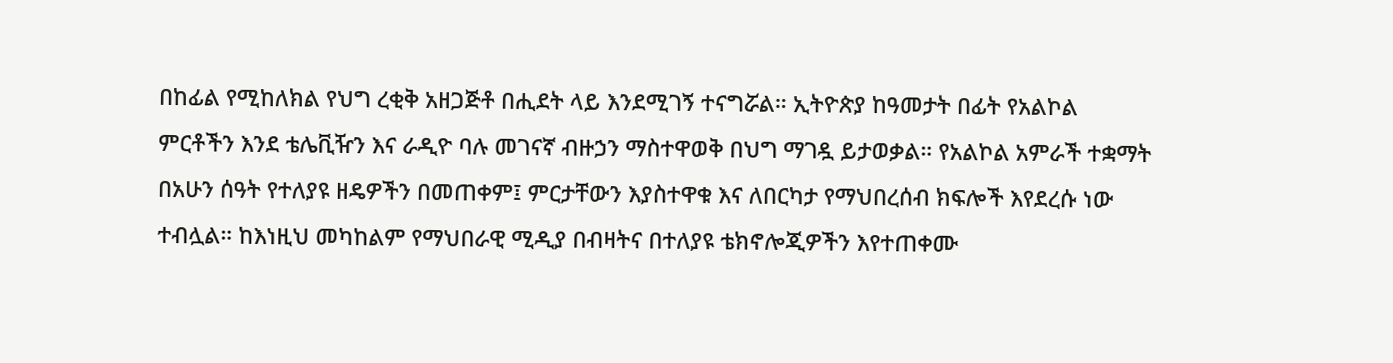በከፊል የሚከለክል የህግ ረቂቅ አዘጋጅቶ በሒደት ላይ እንደሚገኝ ተናግሯል። ኢትዮጵያ ከዓመታት በፊት የአልኮል ምርቶችን እንደ ቴሌቪዥን እና ራዲዮ ባሉ መገናኛ ብዙኃን ማስተዋወቅ በህግ ማገዷ ይታወቃል። የአልኮል አምራች ተቋማት በአሁን ሰዓት የተለያዩ ዘዴዎችን በመጠቀም፤ ምርታቸውን እያስተዋቁ እና ለበርካታ የማህበረሰብ ክፍሎች እየደረሱ ነው ተብሏል። ከእነዚህ መካከልም የማህበራዊ ሚዲያ በብዛትና በተለያዩ ቴክኖሎጂዎችን እየተጠቀሙ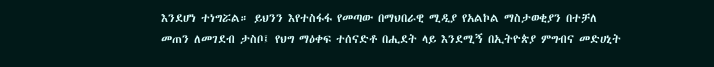እንደሆነ ተነግሯል። ይህንን እየተስፋፋ የመጣው በማህበራዊ ሚዲያ የአልኮል ማስታወቂያን በተቻለ መጠን ለመገደብ ታስቦ፤ የህግ ማዕቀፍ ተሰናድቶ በሒደት ላይ እንደሚኝ በኢትዮጵያ ምግብና መድሀኒት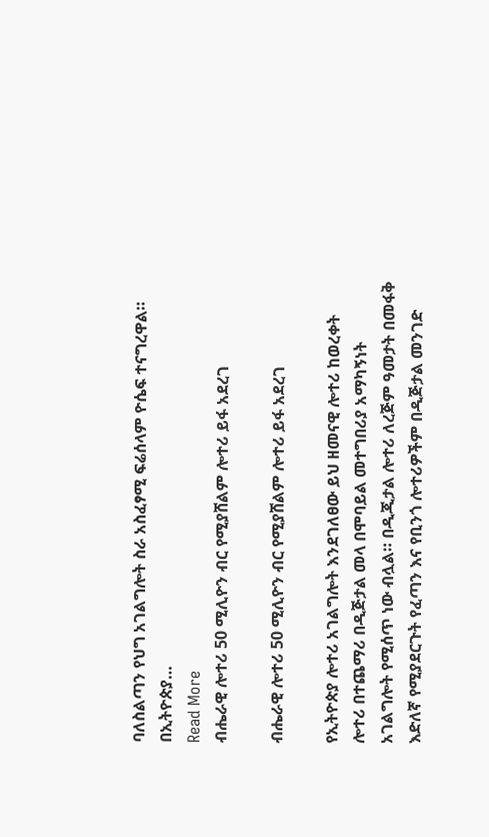ባለስልጣን የህግ አገልግሎት ስራ አስፈፃሚ ፍሬሰላም ዮሴፍ ተናግረዋል። በኢትዮጵያ…
Read More
ብሔራዊ ሎተሪ 50 ሚሊዮን ብር የሚያሸልም ሎተሪ ይፋ አደረገ

ብሔራዊ ሎተሪ 50 ሚሊዮን ብር የሚያሸልም ሎተሪ ይፋ አደረገ

የኢትዮጵያ ሎተሪ አገልግሎት እንደገለፀው ይህ ዘመናዊ ሎተሪ ከወረቀት ሎተሪ በተጨማሪ በዲጅታል መላ በሞባይል መተግበሪያ አማካኝነት አገልግሎት የሚሰጥ ነው ብሏል። በዲጂታል ሎተሪ ለረጅም ዓመታት በመፋቅ እድለኛ የሚያደርጉት የፈጣን እና የቢንጎ ሎተሪዎችም በዲጅታል መንገድ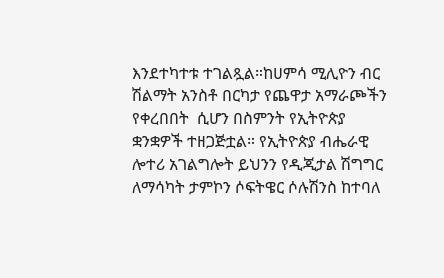እንደተካተቱ ተገልጿል።ከሀምሳ ሚሊዮን ብር ሽልማት አንስቶ በርካታ የጨዋታ አማራጮችን የቀረበበት  ሲሆን በስምንት የኢትዮጵያ ቋንቋዎች ተዘጋጅቷል። የኢትዮጵያ ብሔራዊ ሎተሪ አገልግሎት ይህንን የዲጂታል ሽግግር ለማሳካት ታምኮን ሶፍትዌር ሶሉሽንስ ከተባለ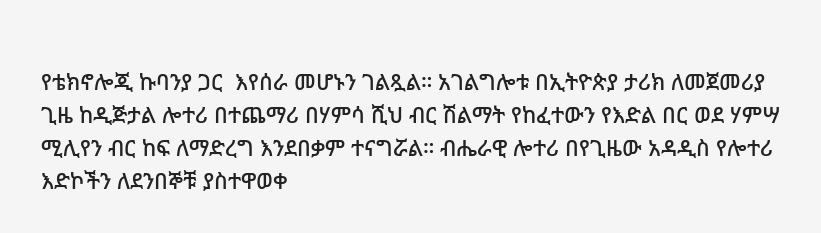የቴክኖሎጂ ኩባንያ ጋር  እየሰራ መሆኑን ገልጿል። አገልግሎቱ በኢትዮጵያ ታሪክ ለመጀመሪያ ጊዜ ከዲጅታል ሎተሪ በተጨማሪ በሃምሳ ሺህ ብር ሽልማት የከፈተውን የእድል በር ወደ ሃምሣ ሚሊየን ብር ከፍ ለማድረግ እንደበቃም ተናግሯል። ብሔራዊ ሎተሪ በየጊዜው አዳዲስ የሎተሪ እድኮችን ለደንበኞቹ ያስተዋወቀ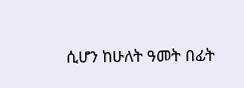ሲሆን ከሁለት ዓመት በፊት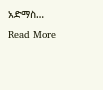አድማስ…
Read More